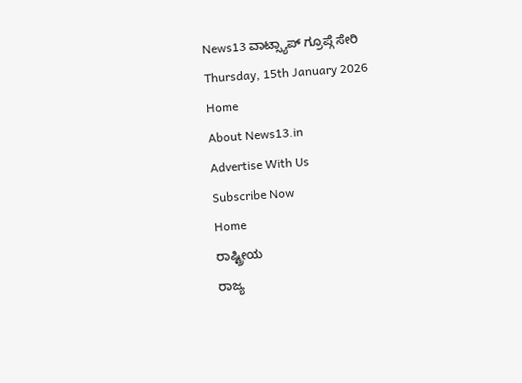News13 ವಾಟ್ಸ್ಯಾಪ್ ಗ್ರೂಪ್ಗೆ ಸೇರಿ
Thursday, 15th January 2026
Home
About News13.in
Advertise With Us
Subscribe Now
Home
ರಾಷ್ಟ್ರೀಯ
ರಾಜ್ಯ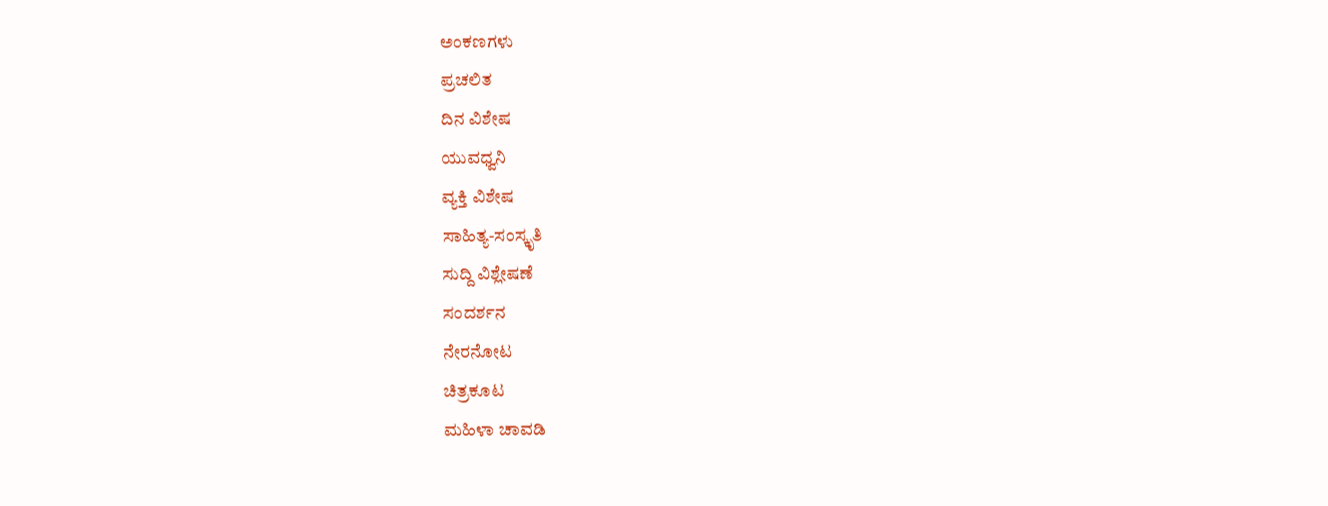ಅಂಕಣಗಳು
ಪ್ರಚಲಿತ
ದಿನ ವಿಶೇಷ
ಯುವಧ್ವನಿ
ವ್ಯಕ್ತಿ ವಿಶೇಷ
ಸಾಹಿತ್ಯ-ಸಂಸ್ಕೃತಿ
ಸುದ್ದಿ ವಿಶ್ಲೇಷಣೆ
ಸಂದರ್ಶನ
ನೇರನೋಟ
ಚಿತ್ರಕೂಟ
ಮಹಿಳಾ ಚಾವಡಿ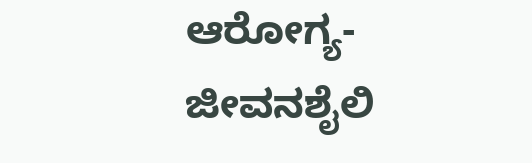ಆರೋಗ್ಯ-ಜೀವನಶೈಲಿ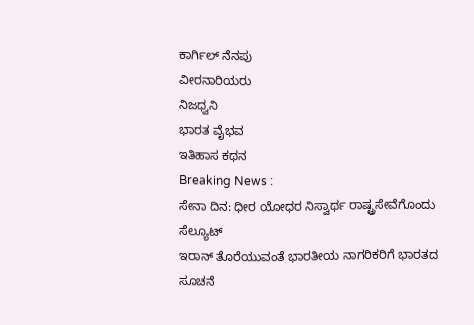ಕಾರ್ಗಿಲ್ ನೆನಪು
ವೀರನಾರಿಯರು
ನಿಜಧ್ವನಿ
ಭಾರತ ವೈಭವ
ಇತಿಹಾಸ ಕಥನ
Breaking News :
ಸೇನಾ ದಿನ: ಧೀರ ಯೋಧರ ನಿಸ್ವಾರ್ಥ ರಾಷ್ಟ್ರಸೇವೆಗೊಂದು ಸೆಲ್ಯೂಟ್
ಇರಾನ್ ತೊರೆಯುವಂತೆ ಭಾರತೀಯ ನಾಗರಿಕರಿಗೆ ಭಾರತದ ಸೂಚನೆ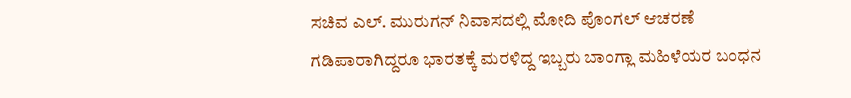ಸಚಿವ ಎಲ್. ಮುರುಗನ್ ನಿವಾಸದಲ್ಲಿ ಮೋದಿ ಪೊಂಗಲ್ ಆಚರಣೆ
ಗಡಿಪಾರಾಗಿದ್ದರೂ ಭಾರತಕ್ಕೆ ಮರಳಿದ್ದ ಇಬ್ಬರು ಬಾಂಗ್ಲಾ ಮಹಿಳೆಯರ ಬಂಧನ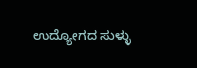ಉದ್ಯೋಗದ ಸುಳ್ಳು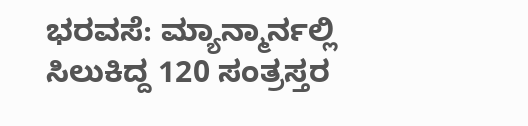ಭರವಸೆ: ಮ್ಯಾನ್ಮಾರ್ನಲ್ಲಿ ಸಿಲುಕಿದ್ದ 120 ಸಂತ್ರಸ್ತರ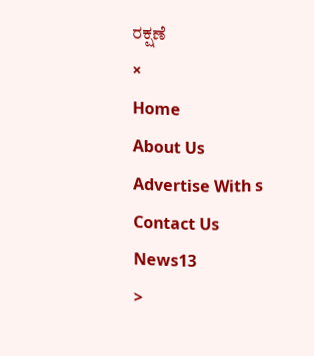ರಕ್ಷಣೆ
×
Home
About Us
Advertise With s
Contact Us
News13
>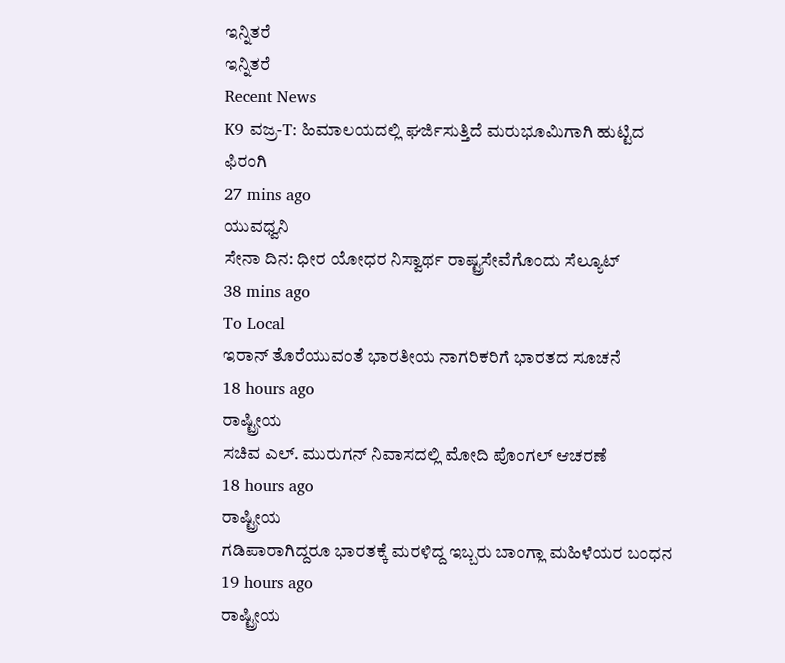ಇನ್ನಿತರೆ
ಇನ್ನಿತರೆ
Recent News
K9 ವಜ್ರ-T: ಹಿಮಾಲಯದಲ್ಲಿ ಘರ್ಜಿಸುತ್ತಿದೆ ಮರುಭೂಮಿಗಾಗಿ ಹುಟ್ಟಿದ ಫಿರಂಗಿ
27 mins ago
ಯುವಧ್ವನಿ
ಸೇನಾ ದಿನ: ಧೀರ ಯೋಧರ ನಿಸ್ವಾರ್ಥ ರಾಷ್ಟ್ರಸೇವೆಗೊಂದು ಸೆಲ್ಯೂಟ್
38 mins ago
To Local
ಇರಾನ್ ತೊರೆಯುವಂತೆ ಭಾರತೀಯ ನಾಗರಿಕರಿಗೆ ಭಾರತದ ಸೂಚನೆ
18 hours ago
ರಾಷ್ಟ್ರೀಯ
ಸಚಿವ ಎಲ್. ಮುರುಗನ್ ನಿವಾಸದಲ್ಲಿ ಮೋದಿ ಪೊಂಗಲ್ ಆಚರಣೆ
18 hours ago
ರಾಷ್ಟ್ರೀಯ
ಗಡಿಪಾರಾಗಿದ್ದರೂ ಭಾರತಕ್ಕೆ ಮರಳಿದ್ದ ಇಬ್ಬರು ಬಾಂಗ್ಲಾ ಮಹಿಳೆಯರ ಬಂಧನ
19 hours ago
ರಾಷ್ಟ್ರೀಯ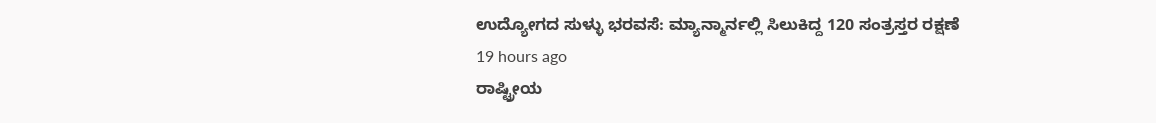ಉದ್ಯೋಗದ ಸುಳ್ಳು ಭರವಸೆ: ಮ್ಯಾನ್ಮಾರ್ನಲ್ಲಿ ಸಿಲುಕಿದ್ದ 120 ಸಂತ್ರಸ್ತರ ರಕ್ಷಣೆ
19 hours ago
ರಾಷ್ಟ್ರೀಯ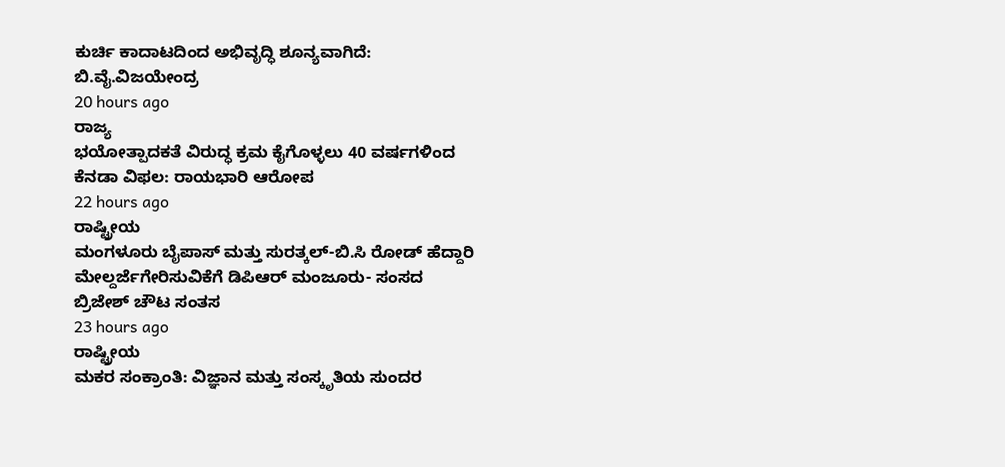ಕುರ್ಚಿ ಕಾದಾಟದಿಂದ ಅಭಿವೃದ್ಧಿ ಶೂನ್ಯವಾಗಿದೆ: ಬಿ.ವೈ.ವಿಜಯೇಂದ್ರ
20 hours ago
ರಾಜ್ಯ
ಭಯೋತ್ಪಾದಕತೆ ವಿರುದ್ಧ ಕ್ರಮ ಕೈಗೊಳ್ಳಲು 40 ವರ್ಷಗಳಿಂದ ಕೆನಡಾ ವಿಫಲ: ರಾಯಭಾರಿ ಆರೋಪ
22 hours ago
ರಾಷ್ಟ್ರೀಯ
ಮಂಗಳೂರು ಬೈಪಾಸ್ ಮತ್ತು ಸುರತ್ಕಲ್-ಬಿ.ಸಿ ರೋಡ್ ಹೆದ್ದಾರಿ ಮೇಲ್ದರ್ಜೆಗೇರಿಸುವಿಕೆಗೆ ಡಿಪಿಆರ್ ಮಂಜೂರು- ಸಂಸದ ಬ್ರಿಜೇಶ್ ಚೌಟ ಸಂತಸ
23 hours ago
ರಾಷ್ಟ್ರೀಯ
ಮಕರ ಸಂಕ್ರಾಂತಿ: ವಿಜ್ಞಾನ ಮತ್ತು ಸಂಸ್ಕೃತಿಯ ಸುಂದರ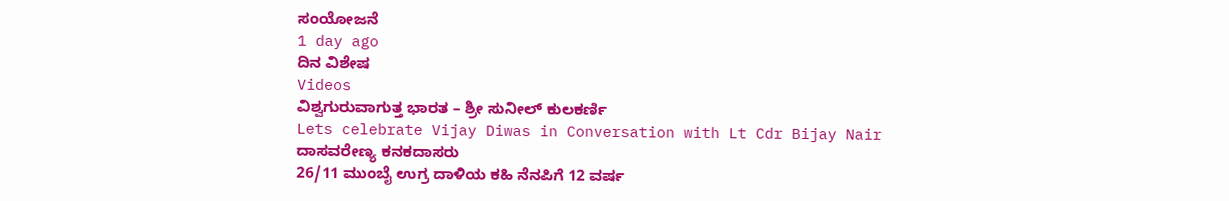ಸಂಯೋಜನೆ
1 day ago
ದಿನ ವಿಶೇಷ
Videos
ವಿಶ್ವಗುರುವಾಗುತ್ತ ಭಾರತ – ಶ್ರೀ ಸುನೀಲ್ ಕುಲಕರ್ಣಿ
Lets celebrate Vijay Diwas in Conversation with Lt Cdr Bijay Nair
ದಾಸವರೇಣ್ಯ ಕನಕದಾಸರು
26/11 ಮುಂಬೈ ಉಗ್ರ ದಾಳಿಯ ಕಹಿ ನೆನಪಿಗೆ 12 ವರ್ಷ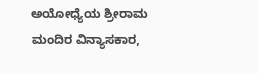ಅಯೋಧ್ಯೆಯ ಶ್ರೀರಾಮ ಮಂದಿರ ವಿನ್ಯಾಸಕಾರ,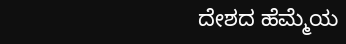ದೇಶದ ಹೆಮ್ಮೆಯ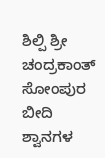ಶಿಲ್ಪಿ ಶ್ರೀ ಚಂದ್ರಕಾಂತ್ ಸೋಂಪುರ
ಬೀದಿ ಶ್ವಾನಗಳ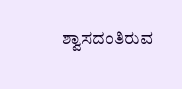ಶ್ವಾಸದಂತಿರುವ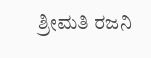ಶ್ರೀಮತಿ ರಜನಿ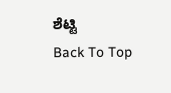ಶೆಟ್ಟಿ
Back To Top